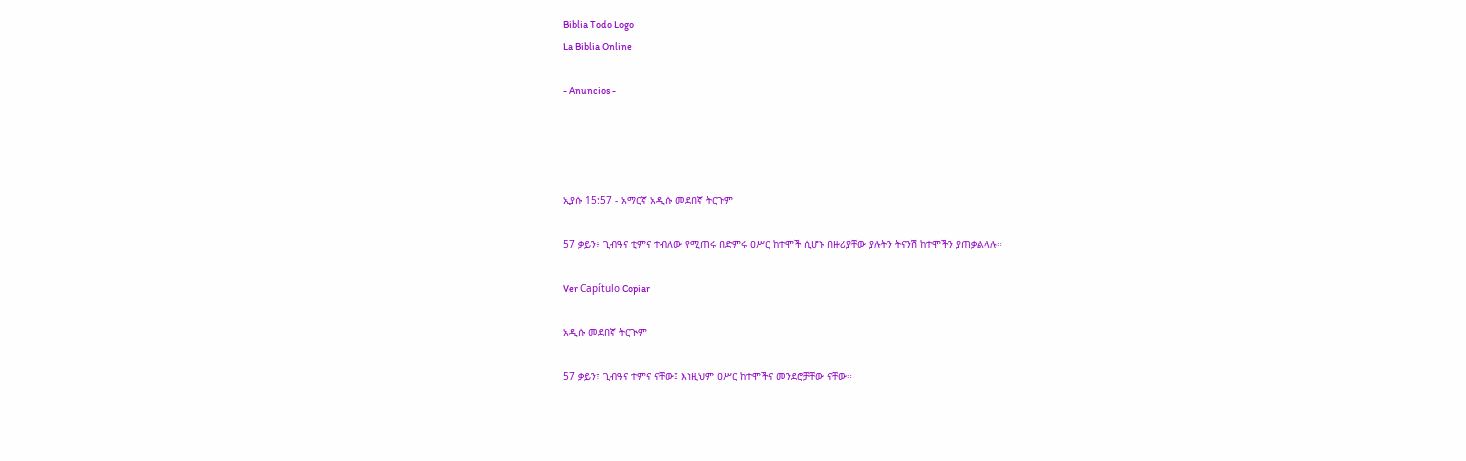Biblia Todo Logo
La Biblia Online

- Anuncios -




ኢያሱ 15:57 - አማርኛ አዲሱ መደበኛ ትርጉም

57 ቃይን፥ ጊብዓና ቲምና ተብለው የሚጠሩ በድምሩ ዐሥር ከተሞች ሲሆኑ በዙሪያቸው ያሉትን ትናንሽ ከተሞችን ያጠቃልላሉ።

Ver Capítulo Copiar

አዲሱ መደበኛ ትርጒም

57 ቃይን፣ ጊብዓና ተምና ናቸው፤ እነዚህም ዐሥር ከተሞችና መንደሮቻቸው ናቸው።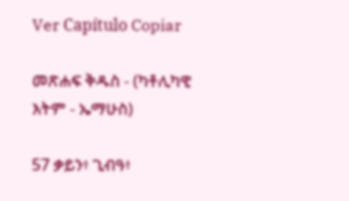Ver Capítulo Copiar

መጽሐፍ ቅዱስ - (ካቶሊካዊ እትም - ኤማሁስ)

57 ቃይን፥ ጊብዓ፥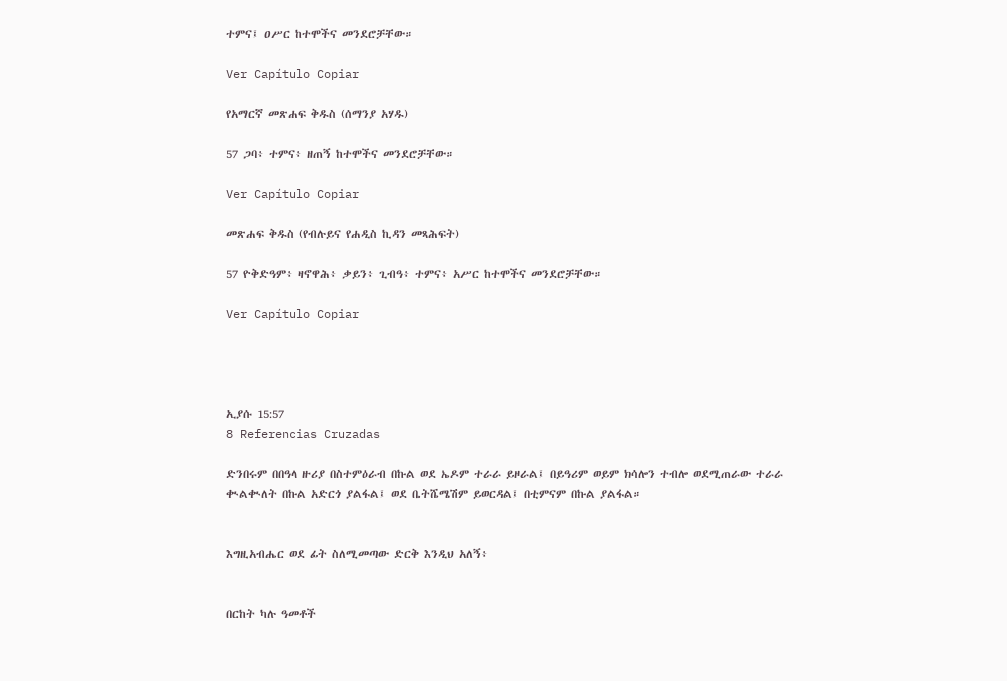ተምና፤ ዐሥር ከተሞችና መንደሮቻቸው።

Ver Capítulo Copiar

የአማርኛ መጽሐፍ ቅዱስ (ሰማንያ አሃዱ)

57 ጋባ፥ ተምና፥ ዘጠኝ ከተሞችና መንደሮቻቸው።

Ver Capítulo Copiar

መጽሐፍ ቅዱስ (የብሉይና የሐዲስ ኪዳን መጻሕፍት)

57 ዮቅድዓም፥ ዛኖዋሕ፥ ቃይን፥ ጊብዓ፥ ተምና፥ አሥር ከተሞችና መንደሮቻቸው።

Ver Capítulo Copiar




ኢያሱ 15:57
8 Referencias Cruzadas

ድንበሩም በበዓላ ዙሪያ በስተምዕራብ በኩል ወደ ኤዶም ተራራ ይዞራል፤ በይዓሪም ወይም ክሳሎን ተብሎ ወደሚጠራው ተራራ ቊልቊለት በኩል አድርጎ ያልፋል፤ ወደ ቤትሼሜሽም ይወርዳል፤ በቲምናም በኩል ያልፋል።


እግዚአብሔር ወደ ፊት ስለሚመጣው ድርቅ እንዲህ አለኝ፥


በርከት ካሉ ዓመቶች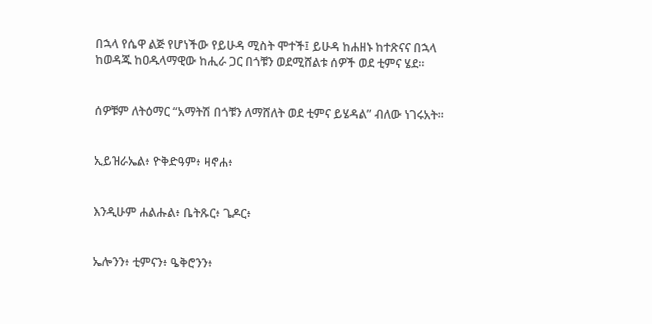በኋላ የሴዋ ልጅ የሆነችው የይሁዳ ሚስት ሞተች፤ ይሁዳ ከሐዘኑ ከተጽናና በኋላ ከወዳጁ ከዐዱላማዊው ከሒራ ጋር በጎቹን ወደሚሸልቱ ሰዎች ወደ ቲምና ሄደ።


ሰዎቹም ለትዕማር “አማትሽ በጎቹን ለማሸለት ወደ ቲምና ይሄዳል” ብለው ነገሩአት።


ኢይዝራኤል፥ ዮቅድዓም፥ ዛኖሐ፥


እንዲሁም ሐልሑል፥ ቤትጹር፥ ጌዶር፥


ኤሎንን፥ ቲምናን፥ ዔቅሮንን፥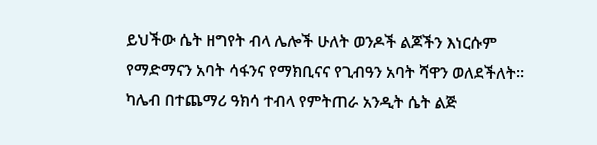ይህችው ሴት ዘግየት ብላ ሌሎች ሁለት ወንዶች ልጆችን እነርሱም የማድማናን አባት ሳፋንና የማክቢናና የጊብዓን አባት ሻዋን ወለደችለት። ካሌብ በተጨማሪ ዓክሳ ተብላ የምትጠራ አንዲት ሴት ልጅ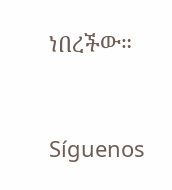ነበረችው።


Síguenos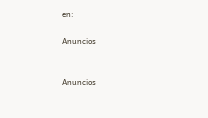en:

Anuncios


Anuncios